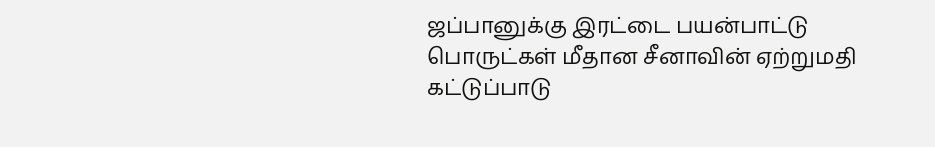ஜப்பானுக்கு இரட்டை பயன்பாட்டு பொருட்கள் மீதான சீனாவின் ஏற்றுமதி கட்டுப்பாடு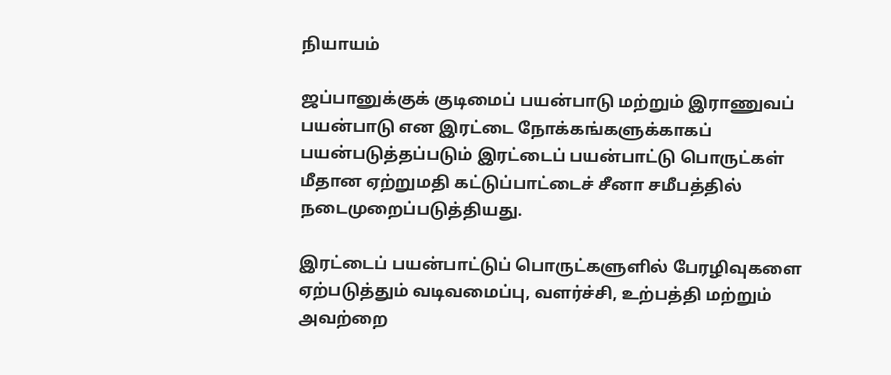நியாயம்

ஜப்பானுக்குக் குடிமைப் பயன்பாடு மற்றும் இராணுவப் பயன்பாடு என இரட்டை நோக்கங்களுக்காகப் பயன்படுத்தப்படும் இரட்டைப் பயன்பாட்டு பொருட்கள் மீதான ஏற்றுமதி கட்டுப்பாட்டைச் சீனா சமீபத்தில் நடைமுறைப்படுத்தியது.

இரட்டைப் பயன்பாட்டுப் பொருட்களுளில் பேரழிவுகளை ஏற்படுத்தும் வடிவமைப்பு, வளர்ச்சி, உற்பத்தி மற்றும் அவற்றை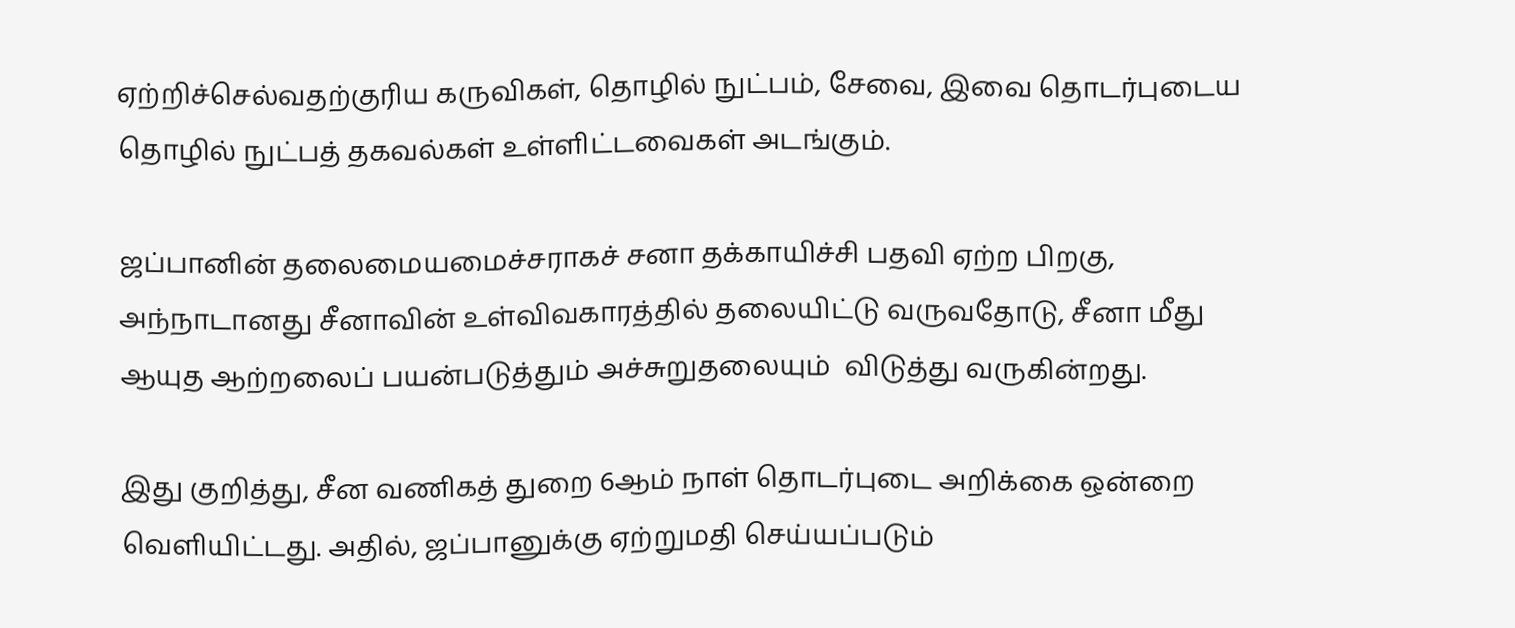ஏற்றிச்செல்வதற்குரிய கருவிகள், தொழில் நுட்பம், சேவை, இவை தொடர்புடைய தொழில் நுட்பத் தகவல்கள் உள்ளிட்டவைகள் அடங்கும்.

ஜப்பானின் தலைமையமைச்சராகச் சனா தக்காயிச்சி பதவி ஏற்ற பிறகு, அந்நாடானது சீனாவின் உள்விவகாரத்தில் தலையிட்டு வருவதோடு, சீனா மீது ஆயுத ஆற்றலைப் பயன்படுத்தும் அச்சுறுதலையும்  விடுத்து வருகின்றது.

இது குறித்து, சீன வணிகத் துறை 6ஆம் நாள் தொடர்புடை அறிக்கை ஒன்றை வெளியிட்டது. அதில், ஜப்பானுக்கு ஏற்றுமதி செய்யப்படும்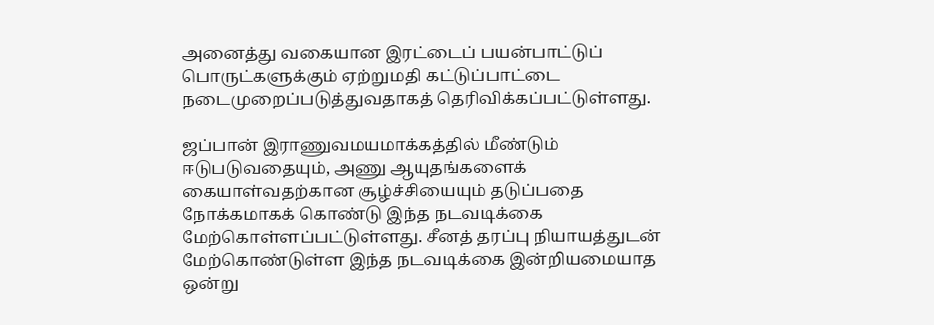அனைத்து வகையான இரட்டைப் பயன்பாட்டுப் பொருட்களுக்கும் ஏற்றுமதி கட்டுப்பாட்டை நடைமுறைப்படுத்துவதாகத் தெரிவிக்கப்பட்டுள்ளது.

ஜப்பான் இராணுவமயமாக்கத்தில் மீண்டும் ஈடுபடுவதையும், அணு ஆயுதங்களைக் கையாள்வதற்கான சூழ்ச்சியையும் தடுப்பதை நோக்கமாகக் கொண்டு இந்த நடவடிக்கை மேற்கொள்ளப்பட்டுள்ளது. சீனத் தரப்பு நியாயத்துடன் மேற்கொண்டுள்ள இந்த நடவடிக்கை இன்றியமையாத ஒன்று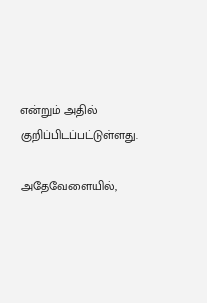என்றும் அதில் குறிப்பிடப்பட்டுள்ளது.

அதேவேளையில்,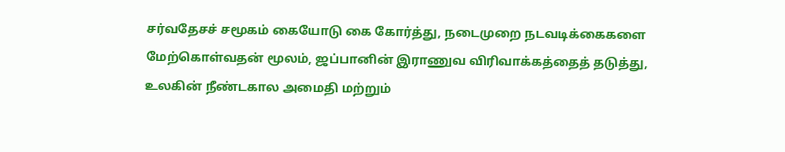சர்வதேசச் சமூகம் கையோடு கை கோர்த்து, நடைமுறை நடவடிக்கைகளை மேற்கொள்வதன் மூலம், ஜப்பானின் இராணுவ விரிவாக்கத்தைத் தடுத்து, உலகின் நீண்டகால அமைதி மற்றும்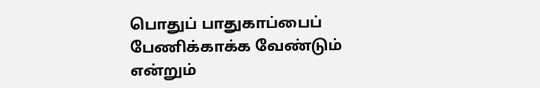பொதுப் பாதுகாப்பைப் பேணிக்காக்க வேண்டும் என்றும்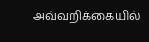அவ்வறிக்கையில்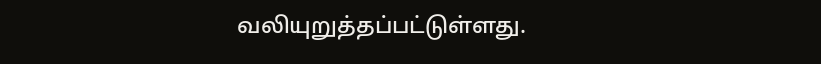வலியுறுத்தப்பட்டுள்ளது.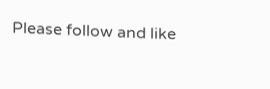Please follow and like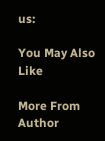us:

You May Also Like

More From Author